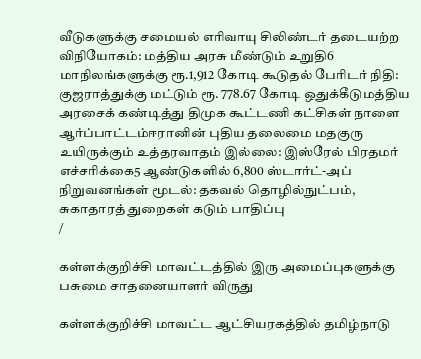வீடுகளுக்கு சமையல் எரிவாயு சிலிண்டர் தடையற்ற விநியோகம்: மத்திய அரசு மீண்டும் உறுதி6 மாநிலங்களுக்கு ரூ.1,912 கோடி கூடுதல் பேரிடர் நிதி: குஜராத்துக்கு மட்டும் ரூ. 778.67 கோடி ஒதுக்கீடுமத்திய அரசைக் கண்டித்து திமுக கூட்டணி கட்சிகள் நாளை ஆர்ப்பாட்டம்ஈரானின் புதிய தலைமை மதகுரு உயிருக்கும் உத்தரவாதம் இல்லை: இஸ்ரேல் பிரதமர் எச்சரிக்கை5 ஆண்டுகளில் 6,800 ஸ்டார்ட்-அப் நிறுவனங்கள் மூடல்: தகவல் தொழில்நுட்பம், சுகாதாரத் துறைகள் கடும் பாதிப்பு
/

கள்ளக்குறிச்சி மாவட்டத்தில் இரு அமைப்புகளுக்கு பசுமை சாதனையாளர் விருது

கள்ளக்குறிச்சி மாவட்ட ஆட்சியரகத்தில் தமிழ்நாடு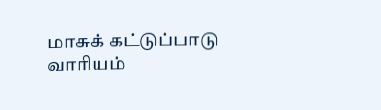மாசுக் கட்டுப்பாடு வாரியம்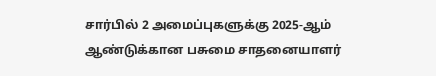சார்பில் 2 அமைப்புகளுக்கு 2025-ஆம் ஆண்டுக்கான பசுமை சாதனையாளர்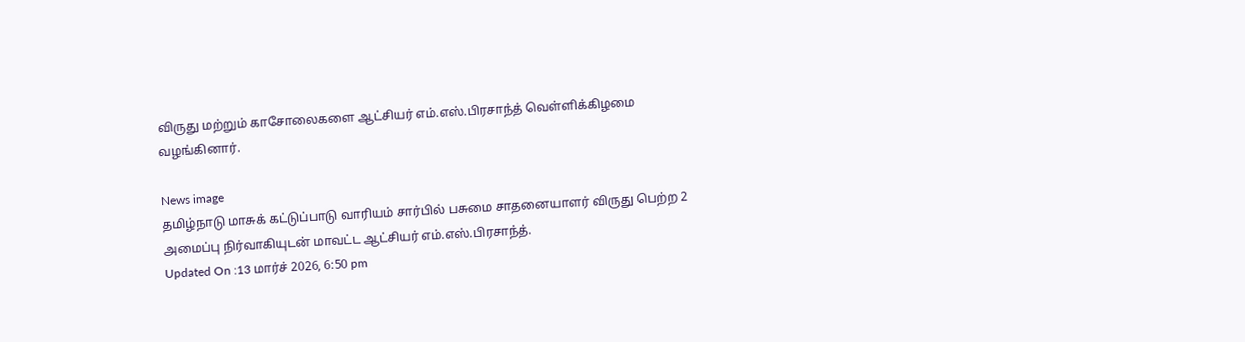விருது மற்றும் காசோலைகளை ஆட்சியர் எம்.எஸ்.பிரசாந்த் வெள்ளிக்கிழமை வழங்கினார்.

News image
தமிழ்நாடு மாசுக் கட்டுப்பாடு வாரியம் சார்பில் பசுமை சாதனையாளர் விருது பெற்ற 2 அமைப்பு நிர்வாகியுடன் மாவட்ட ஆட்சியர் எம்.எஸ்.பிரசாந்த்.
Updated On :13 மார்ச் 2026, 6:50 pm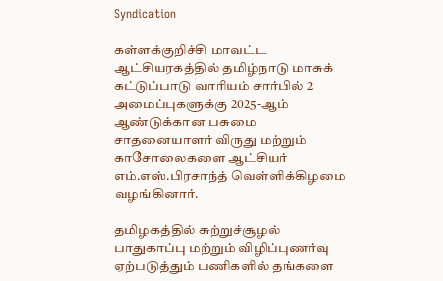Syndication

கள்ளக்குறிச்சி மாவட்ட ஆட்சியரகத்தில் தமிழ்நாடு மாசுக் கட்டுப்பாடு வாரியம் சார்பில் 2 அமைப்புகளுக்கு 2025-ஆம் ஆண்டுக்கான பசுமை சாதனையாளர் விருது மற்றும் காசோலைகளை ஆட்சியர் எம்.எஸ்.பிரசாந்த் வெள்ளிக்கிழமை வழங்கினார்.

தமிழகத்தில் சுற்றுச்சூழல் பாதுகாப்பு மற்றும் விழிப்புணர்வு ஏற்படுத்தும் பணிகளில் தங்களை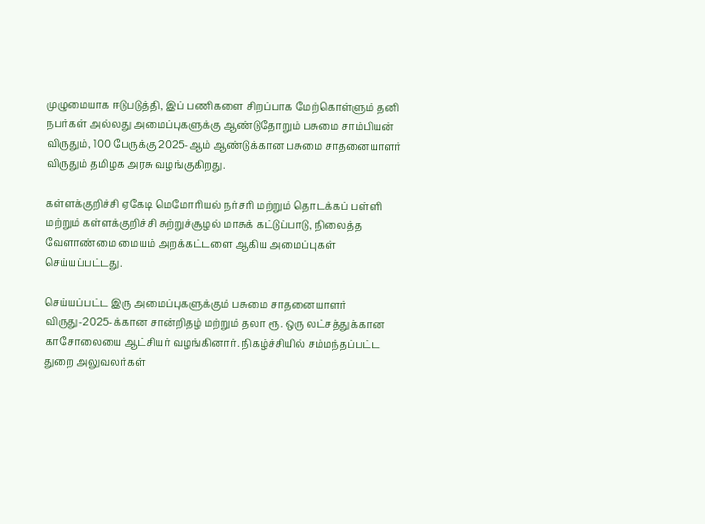முழுமையாக ஈடுபடுத்தி, இப் பணிகளை சிறப்பாக மேற்கொள்ளும் தனி நபர்கள் அல்லது அமைப்புகளுக்கு ஆண்டுதோறும் பசுமை சாம்பியன் விருதும், 100 பேருக்கு 2025-ஆம் ஆண்டுக்கான பசுமை சாதனையாளர் விருதும் தமிழக அரசு வழங்குகிறது.

கள்ளக்குறிச்சி ஏகேடி மெமோரியல் நர்சரி மற்றும் தொடக்கப் பள்ளி மற்றும் கள்ளக்குறிச்சி சுற்றுச்சூழல் மாசுக் கட்டுப்பாடு, நிலைத்த வேளாண்மை மையம் அறக்கட்டளை ஆகிய அமைப்புகள் செய்யப்பட்டது.

செய்யப்பட்ட இரு அமைப்புகளுக்கும் பசுமை சாதனையாளர் விருது-2025-க்கான சான்றிதழ் மற்றும் தலா ரூ. ஒரு லட்சத்துக்கான காசோலையை ஆட்சியர் வழங்கினார். நிகழ்ச்சியில் சம்மந்தப்பட்ட துறை அலுவலர்கள்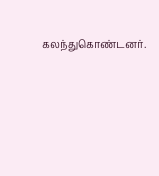கலந்துகொண்டனர்.